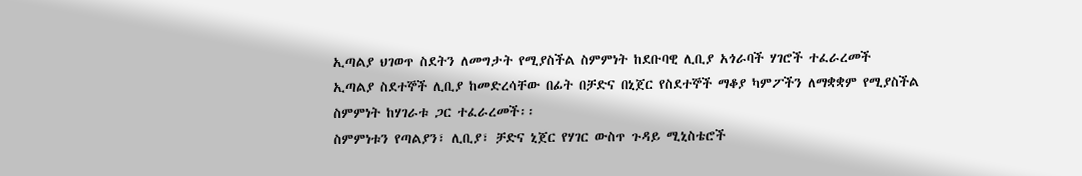ኢጣልያ ህገወጥ ስደትን ለመግታት የሚያስችል ስምምነት ከደቡባዊ ሊቢያ አጎራባች ሃገሮች ተፈራረመች
ኢጣልያ ስደተኞች ሊቢያ ከመድረሳቸው በፊት በቻድና በኒጀር የስደተኞች ማቆያ ካምፖችን ለማቋቋም የሚያስችል ስምምነት ከሃገራቱ ጋር ተፈራረመች፡፡
ስምምነቱን የጣልያን፣ ሊቢያ፣ ቻድና ኒጀር የሃገር ውስጥ ጉዳይ ሚኒስቴሮች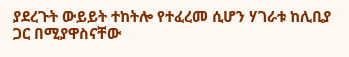ያደረጉት ውይይት ተከትሎ የተፈረመ ሲሆን ሃገራቱ ከሊቢያ ጋር በሚያዋስናቸው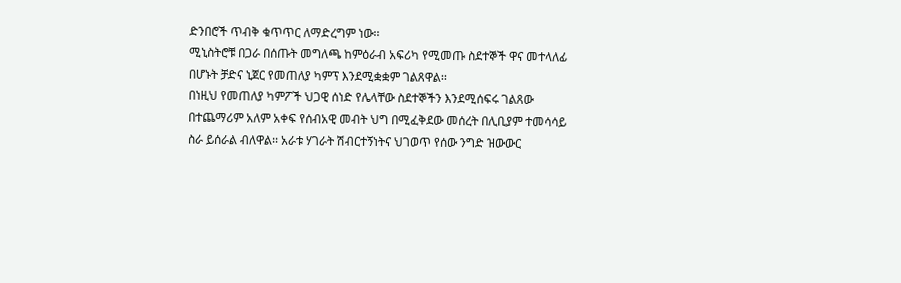ድንበሮች ጥብቅ ቁጥጥር ለማድረግም ነው፡፡
ሚኒስትሮቹ በጋራ በሰጡት መግለጫ ከምዕራብ አፍሪካ የሚመጡ ስደተኞች ዋና መተላለፊ በሆኑት ቻድና ኒጀር የመጠለያ ካምፕ እንደሚቋቋም ገልጸዋል፡፡
በነዚህ የመጠለያ ካምፖች ህጋዊ ሰነድ የሌላቸው ስደተኞችን እንደሚሰፍሩ ገልጸው በተጨማሪም አለም አቀፍ የሰብአዊ መብት ህግ በሚፈቅደው መሰረት በሊቢያም ተመሳሳይ ስራ ይሰራል ብለዋል፡፡ አራቱ ሃገራት ሽብርተኝነትና ህገወጥ የሰው ንግድ ዝውውር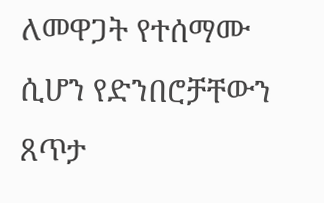ለመዋጋት የተሰማሙ ሲሆን የድንበሮቻቸውን ጸጥታ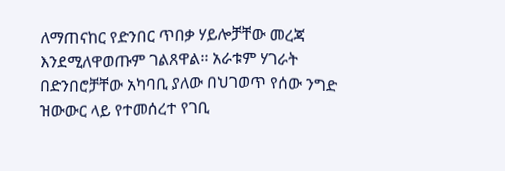ለማጠናከር የድንበር ጥበቃ ሃይሎቻቸው መረጃ እንደሚለዋወጡም ገልጸዋል፡፡ አራቱም ሃገራት በድንበሮቻቸው አካባቢ ያለው በህገወጥ የሰው ንግድ ዝውውር ላይ የተመሰረተ የገቢ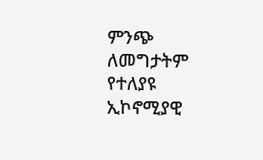ምንጭ ለመግታትም የተለያዩ ኢኮኖሚያዊ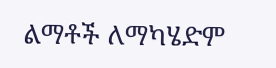ልማቶች ለማካሄድም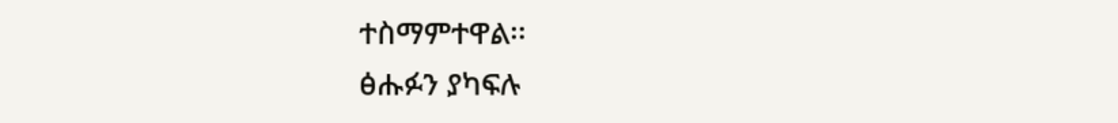ተስማምተዋል፡፡
ፅሑፉን ያካፍሉ